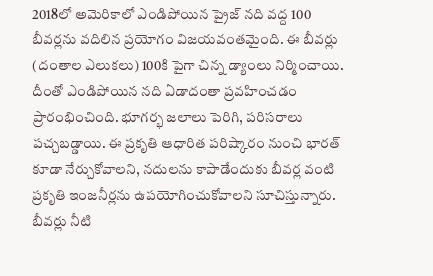2018లో అమెరికాలో ఎండిపోయిన ప్రైజ్ నది వద్ద 100 బీవర్లను వదిలిన ప్రయోగం విజయవంతమైంది. ఈ బీవర్లు (దంతాల ఎలుకలు) 100కి పైగా చిన్న డ్యాంలు నిర్మించాయి. దీంతో ఎండిపోయిన నది ఏడాదంతా ప్రవహించడం ప్రారంభించింది. భూగర్భ జలాలు పెరిగి, పరిసరాలు పచ్చబడ్డాయి. ఈ ప్రకృతి ఆధారిత పరిష్కారం నుంచి భారత్ కూడా నేర్చుకోవాలని, నదులను కాపాడేందుకు బీవర్ల వంటి ప్రకృతి ఇంజనీర్లను ఉపయోగించుకోవాలని సూచిస్తున్నారు. బీవర్లు నీటి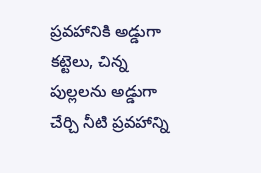ప్రవహానికి అడ్డుగా కట్టెలు, చిన్న పుల్లలను అడ్డుగా చేర్చి నీటి ప్రవహాన్ని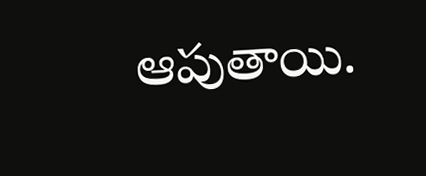ఆపుతాయి.